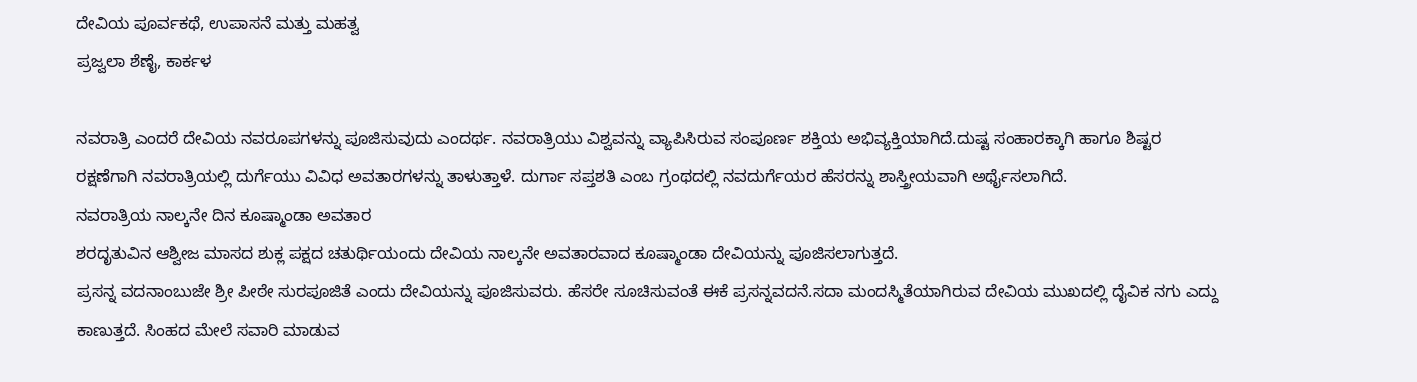ದೇವಿಯ ಪೂರ್ವಕಥೆ, ಉಪಾಸನೆ ಮತ್ತು ಮಹತ್ವ
ಪ್ರಜ್ವಲಾ ಶೆಣೈ, ಕಾರ್ಕಳ

ನವರಾತ್ರಿ ಎಂದರೆ ದೇವಿಯ ನವರೂಪಗಳನ್ನು ಪೂಜಿಸುವುದು ಎಂದರ್ಥ. ನವರಾತ್ರಿಯು ವಿಶ್ವವನ್ನು ವ್ಯಾಪಿಸಿರುವ ಸಂಪೂರ್ಣ ಶಕ್ತಿಯ ಅಭಿವ್ಯಕ್ತಿಯಾಗಿದೆ.ದುಷ್ಟ ಸಂಹಾರಕ್ಕಾಗಿ ಹಾಗೂ ಶಿಷ್ಟರ ರಕ್ಷಣೆಗಾಗಿ ನವರಾತ್ರಿಯಲ್ಲಿ ದುರ್ಗೆಯು ವಿವಿಧ ಅವತಾರಗಳನ್ನು ತಾಳುತ್ತಾಳೆ. ದುರ್ಗಾ ಸಪ್ತಶತಿ ಎಂಬ ಗ್ರಂಥದಲ್ಲಿ ನವದುರ್ಗೆಯರ ಹೆಸರನ್ನು ಶಾಸ್ತ್ರೀಯವಾಗಿ ಅರ್ಥೈಸಲಾಗಿದೆ.
ನವರಾತ್ರಿಯ ನಾಲ್ಕನೇ ದಿನ ಕೂಷ್ಮಾಂಡಾ ಅವತಾರ
ಶರದೃತುವಿನ ಆಶ್ವೀಜ ಮಾಸದ ಶುಕ್ಲ ಪಕ್ಷದ ಚತುರ್ಥಿಯಂದು ದೇವಿಯ ನಾಲ್ಕನೇ ಅವತಾರವಾದ ಕೂಷ್ಮಾಂಡಾ ದೇವಿಯನ್ನು ಪೂಜಿಸಲಾಗುತ್ತದೆ.
ಪ್ರಸನ್ನ ವದನಾಂಬುಜೇ ಶ್ರೀ ಪೀಠೇ ಸುರಪೂಜಿತೆ ಎಂದು ದೇವಿಯನ್ನು ಪೂಜಿಸುವರು. ಹೆಸರೇ ಸೂಚಿಸುವಂತೆ ಈಕೆ ಪ್ರಸನ್ನವದನೆ.ಸದಾ ಮಂದಸ್ಮಿತೆಯಾಗಿರುವ ದೇವಿಯ ಮುಖದಲ್ಲಿ ದೈವಿಕ ನಗು ಎದ್ದು ಕಾಣುತ್ತದೆ. ಸಿಂಹದ ಮೇಲೆ ಸವಾರಿ ಮಾಡುವ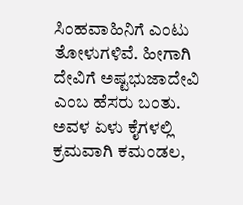ಸಿಂಹವಾಹಿನಿಗೆ ಎಂಟು ತೋಳುಗಳಿವೆ. ಹೀಗಾಗಿ ದೇವಿಗೆ ಅಷ್ಟಭುಜಾದೇವಿ ಎಂಬ ಹೆಸರು ಬಂತು. ಅವಳ ಏಳು ಕೈಗಳಲ್ಲಿ ಕ್ರಮವಾಗಿ ಕಮಂಡಲ,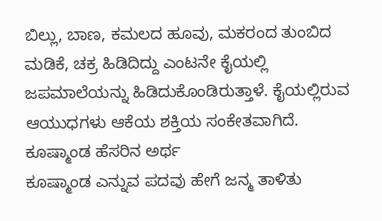ಬಿಲ್ಲು, ಬಾಣ, ಕಮಲದ ಹೂವು, ಮಕರಂದ ತುಂಬಿದ ಮಡಿಕೆ, ಚಕ್ರ ಹಿಡಿದಿದ್ದು ಎಂಟನೇ ಕೈಯಲ್ಲಿ ಜಪಮಾಲೆಯನ್ನು ಹಿಡಿದುಕೊಂಡಿರುತ್ತಾಳೆ. ಕೈಯಲ್ಲಿರುವ ಆಯುಧಗಳು ಆಕೆಯ ಶಕ್ತಿಯ ಸಂಕೇತವಾಗಿದೆ.
ಕೂಷ್ಮಾಂಡ ಹೆಸರಿನ ಅರ್ಥ
ಕೂಷ್ಮಾಂಡ ಎನ್ನುವ ಪದವು ಹೇಗೆ ಜನ್ಮ ತಾಳಿತು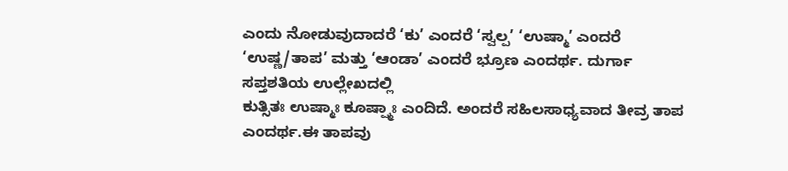ಎಂದು ನೋಡುವುದಾದರೆ ‘ಕು’ ಎಂದರೆ ‘ಸ್ವಲ್ಪ’ ‘ಉಷ್ಮಾ’ ಎಂದರೆ ‘ಉಷ್ಣ/ತಾಪ’ ಮತ್ತು ‘ಆಂಡಾ’ ಎಂದರೆ ಭ್ರೂಣ ಎಂದರ್ಥ. ದುರ್ಗಾ ಸಪ್ತಶತಿಯ ಉಲ್ಲೇಖದಲ್ಲಿ
ಕುತ್ಸಿತಃ ಉಷ್ಮಾಃ ಕೂಷ್ಷ್ಮಾಃ ಎಂದಿದೆ. ಅಂದರೆ ಸಹಿಲಸಾಧ್ಯವಾದ ತೀವ್ರ ತಾಪ ಎಂದರ್ಥ.ಈ ತಾಪವು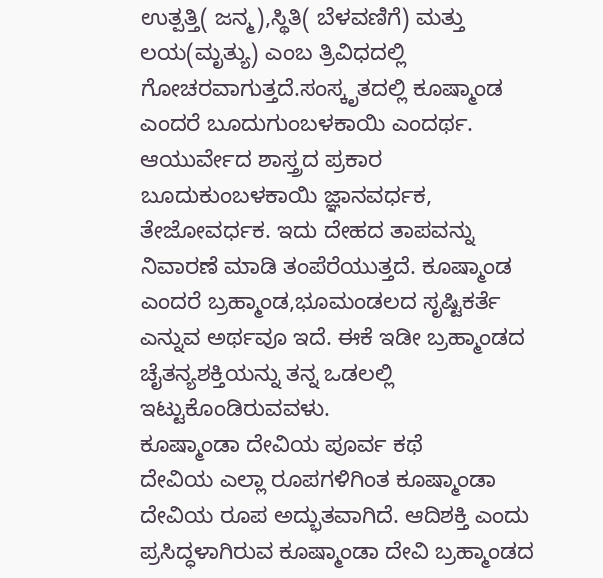ಉತ್ಪತ್ತಿ( ಜನ್ಮ),ಸ್ಥಿತಿ( ಬೆಳವಣಿಗೆ) ಮತ್ತು ಲಯ(ಮೃತ್ಯು) ಎಂಬ ತ್ರಿವಿಧದಲ್ಲಿ ಗೋಚರವಾಗುತ್ತದೆ.ಸಂಸ್ಕೃತದಲ್ಲಿ ಕೂಷ್ಮಾಂಡ ಎಂದರೆ ಬೂದುಗುಂಬಳಕಾಯಿ ಎಂದರ್ಥ. ಆಯುರ್ವೇದ ಶಾಸ್ತ್ರದ ಪ್ರಕಾರ ಬೂದುಕುಂಬಳಕಾಯಿ ಜ್ಞಾನವರ್ಧಕ, ತೇಜೋವರ್ಧಕ. ಇದು ದೇಹದ ತಾಪವನ್ನು ನಿವಾರಣೆ ಮಾಡಿ ತಂಪೆರೆಯುತ್ತದೆ. ಕೂಷ್ಮಾಂಡ ಎಂದರೆ ಬ್ರಹ್ಮಾಂಡ,ಭೂಮಂಡಲದ ಸೃಷ್ಟಿಕರ್ತೆ ಎನ್ನುವ ಅರ್ಥವೂ ಇದೆ. ಈಕೆ ಇಡೀ ಬ್ರಹ್ಮಾಂಡದ ಚೈತನ್ಯಶಕ್ತಿಯನ್ನು ತನ್ನ ಒಡಲಲ್ಲಿ ಇಟ್ಟುಕೊಂಡಿರುವವಳು.
ಕೂಷ್ಮಾಂಡಾ ದೇವಿಯ ಪೂರ್ವ ಕಥೆ
ದೇವಿಯ ಎಲ್ಲಾ ರೂಪಗಳಿಗಿಂತ ಕೂಷ್ಮಾಂಡಾ ದೇವಿಯ ರೂಪ ಅದ್ಭುತವಾಗಿದೆ. ಆದಿಶಕ್ತಿ ಎಂದು ಪ್ರಸಿದ್ಧಳಾಗಿರುವ ಕೂಷ್ಮಾಂಡಾ ದೇವಿ ಬ್ರಹ್ಮಾಂಡದ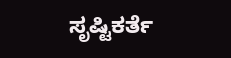ಸೃಷ್ಟಿಕರ್ತೆ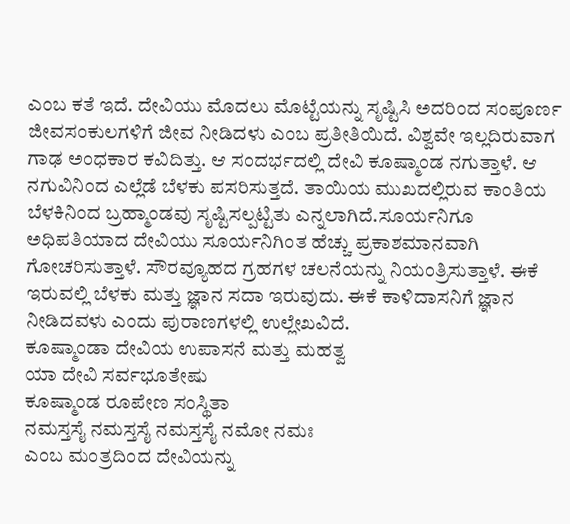ಎಂಬ ಕತೆ ಇದೆ. ದೇವಿಯು ಮೊದಲು ಮೊಟ್ಟೆಯನ್ನು ಸೃಷ್ಟಿಸಿ ಅದರಿಂದ ಸಂಪೂರ್ಣ ಜೀವಸಂಕುಲಗಳಿಗೆ ಜೀವ ನೀಡಿದಳು ಎಂಬ ಪ್ರತೀತಿಯಿದೆ. ವಿಶ್ವವೇ ಇಲ್ಲದಿರುವಾಗ ಗಾಢ ಅಂಧಕಾರ ಕವಿದಿತ್ತು. ಆ ಸಂದರ್ಭದಲ್ಲಿ ದೇವಿ ಕೂಷ್ಮಾಂಡ ನಗುತ್ತಾಳೆ. ಆ ನಗುವಿನಿಂದ ಎಲ್ಲೆಡೆ ಬೆಳಕು ಪಸರಿಸುತ್ತದೆ. ತಾಯಿಯ ಮುಖದಲ್ಲಿರುವ ಕಾಂತಿಯ ಬೆಳಕಿನಿಂದ ಬ್ರಹ್ಮಾಂಡವು ಸೃಷ್ಟಿಸಲ್ಪಟ್ಟಿತು ಎನ್ನಲಾಗಿದೆ.ಸೂರ್ಯನಿಗೂ ಅಧಿಪತಿಯಾದ ದೇವಿಯು ಸೂರ್ಯನಿಗಿಂತ ಹೆಚ್ಚು ಪ್ರಕಾಶಮಾನವಾಗಿ ಗೋಚರಿಸುತ್ತಾಳೆ. ಸೌರವ್ಯೂಹದ ಗ್ರಹಗಳ ಚಲನೆಯನ್ನು ನಿಯಂತ್ರಿಸುತ್ತಾಳೆ. ಈಕೆ ಇರುವಲ್ಲಿ ಬೆಳಕು ಮತ್ತು ಜ್ಞಾನ ಸದಾ ಇರುವುದು. ಈಕೆ ಕಾಳಿದಾಸನಿಗೆ ಜ್ಞಾನ ನೀಡಿದವಳು ಎಂದು ಪುರಾಣಗಳಲ್ಲಿ ಉಲ್ಲೇಖವಿದೆ.
ಕೂಷ್ಮಾಂಡಾ ದೇವಿಯ ಉಪಾಸನೆ ಮತ್ತು ಮಹತ್ವ
ಯಾ ದೇವಿ ಸರ್ವಭೂತೇಷು
ಕೂಷ್ಮಾಂಡ ರೂಪೇಣ ಸಂಸ್ಥಿತಾ
ನಮಸ್ತಸೈ ನಮಸ್ತಸೈ ನಮಸ್ತಸೈ ನಮೋ ನಮಃ
ಎಂಬ ಮಂತ್ರದಿಂದ ದೇವಿಯನ್ನು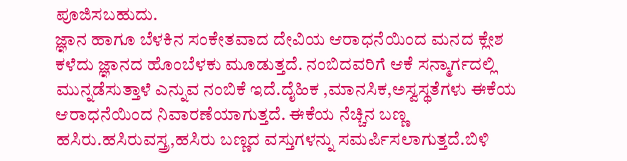ಪೂಜಿಸಬಹುದು.
ಜ್ಞಾನ ಹಾಗೂ ಬೆಳಕಿನ ಸಂಕೇತವಾದ ದೇವಿಯ ಆರಾಧನೆಯಿಂದ ಮನದ ಕ್ಲೇಶ ಕಳೆದು ಜ್ಞಾನದ ಹೊಂಬೆಳಕು ಮೂಡುತ್ತದೆ. ನಂಬಿದವರಿಗೆ ಆಕೆ ಸನ್ಮಾರ್ಗದಲ್ಲಿ ಮುನ್ನಡೆಸುತ್ತಾಳೆ ಎನ್ನುವ ನಂಬಿಕೆ ಇದೆ.ದೈಹಿಕ ,ಮಾನಸಿಕ,ಅಸ್ವಸ್ಥತೆಗಳು ಈಕೆಯ ಆರಾಧನೆಯಿಂದ ನಿವಾರಣೆಯಾಗುತ್ತದೆ. ಈಕೆಯ ನೆಚ್ಚಿನ ಬಣ್ಣ ಹಸಿರು.ಹಸಿರುವಸ್ತ್ರ,ಹಸಿರು ಬಣ್ಣದ ವಸ್ತುಗಳನ್ನು ಸಮರ್ಪಿಸಲಾಗುತ್ತದೆ.ಬಿಳಿ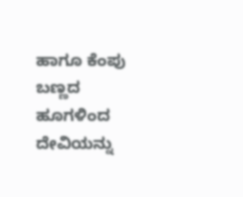ಹಾಗೂ ಕೆಂಪು ಬಣ್ಣದ ಹೂಗಳಿಂದ ದೇವಿಯನ್ನು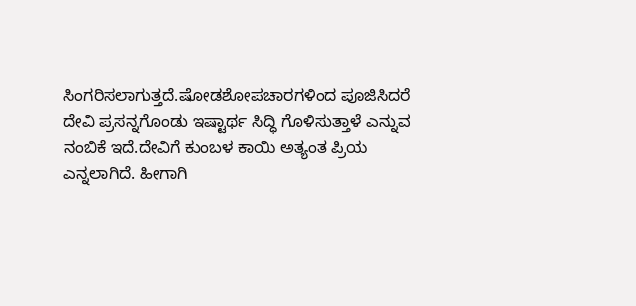ಸಿಂಗರಿಸಲಾಗುತ್ತದೆ.ಷೋಡಶೋಪಚಾರಗಳಿಂದ ಪೂಜಿಸಿದರೆ ದೇವಿ ಪ್ರಸನ್ನಗೊಂಡು ಇಷ್ಟಾರ್ಥ ಸಿದ್ಧಿ ಗೊಳಿಸುತ್ತಾಳೆ ಎನ್ನುವ ನಂಬಿಕೆ ಇದೆ.ದೇವಿಗೆ ಕುಂಬಳ ಕಾಯಿ ಅತ್ಯಂತ ಪ್ರಿಯ ಎನ್ನಲಾಗಿದೆ. ಹೀಗಾಗಿ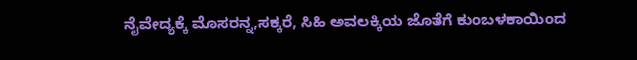ನೈವೇದ್ಯಕ್ಕೆ ಮೊಸರನ್ನ,ಸಕ್ಕರೆ, ಸಿಹಿ ಅವಲಕ್ಕಿಯ ಜೊತೆಗೆ ಕುಂಬಳಕಾಯಿಂದ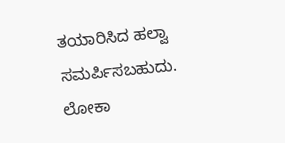ತಯಾರಿಸಿದ ಹಲ್ವಾ ಸಮರ್ಪಿಸಬಹುದು.
ಲೋಕಾ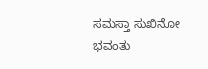ಸಮಸ್ತಾ ಸುಖಿನೋ ಭವಂತು